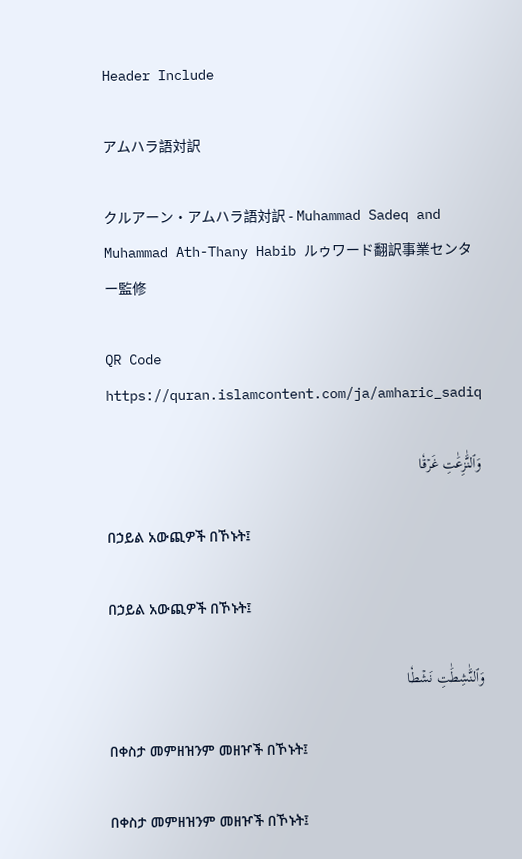Header Include

アムハラ語対訳

クルアーン・アムハラ語対訳 - Muhammad Sadeq and Muhammad Ath-Thany Habib ルゥワード翻訳事業センター監修

QR Code https://quran.islamcontent.com/ja/amharic_sadiq

وَٱلنَّٰزِعَٰتِ غَرۡقٗا

በኃይል አውጪዎች በኾኑት፤

በኃይል አውጪዎች በኾኑት፤

وَٱلنَّٰشِطَٰتِ نَشۡطٗا

በቀስታ መምዘዝንም መዘዦች በኾኑት፤

በቀስታ መምዘዝንም መዘዦች በኾኑት፤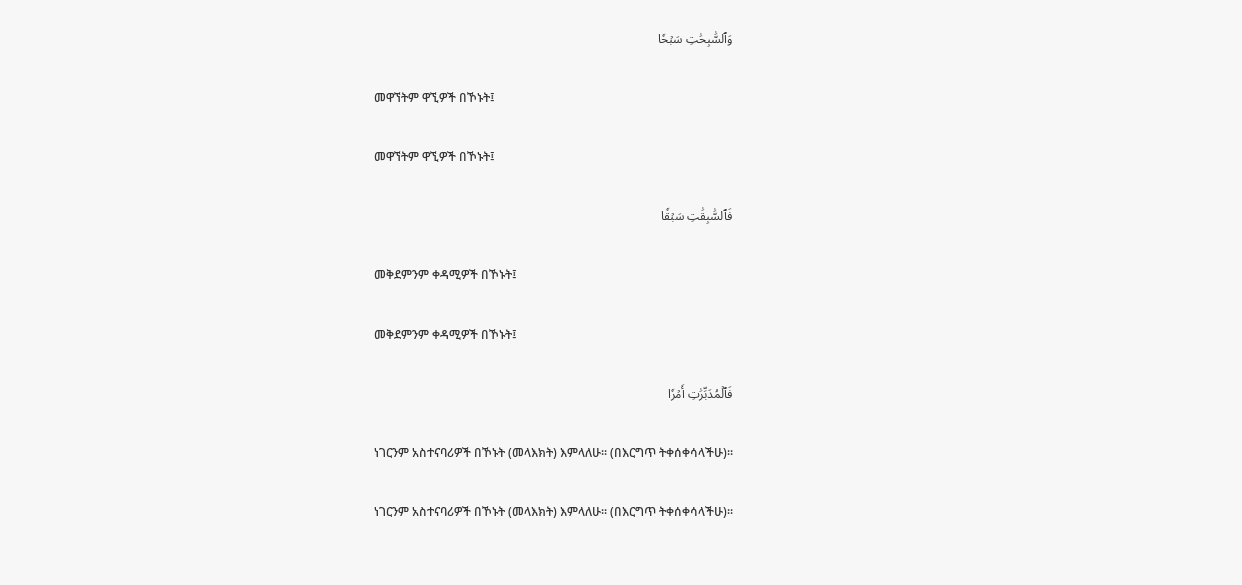وَٱلسَّٰبِحَٰتِ سَبۡحٗا

መዋኘትም ዋኚዎች በኾኑት፤

መዋኘትም ዋኚዎች በኾኑት፤

فَٱلسَّٰبِقَٰتِ سَبۡقٗا

መቅደምንም ቀዳሚዎች በኾኑት፤

መቅደምንም ቀዳሚዎች በኾኑት፤

فَٱلۡمُدَبِّرَٰتِ أَمۡرٗا

ነገርንም አስተናባሪዎች በኾኑት (መላእክት) እምላለሁ፡፡ (በእርግጥ ትቀሰቀሳላችሁ)፡፡

ነገርንም አስተናባሪዎች በኾኑት (መላእክት) እምላለሁ፡፡ (በእርግጥ ትቀሰቀሳላችሁ)፡፡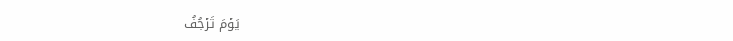يَوۡمَ تَرۡجُفُ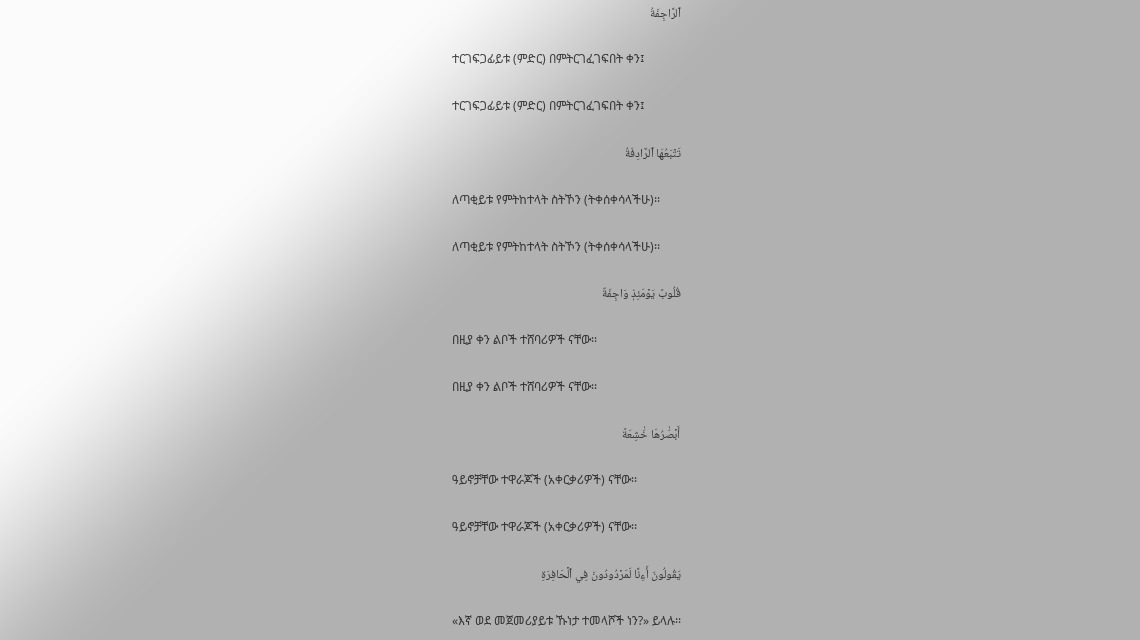ٱلرَّاجِفَةُ

ተርገፍጋፊይቱ (ምድር) በምትርገፈገፍበት ቀን፤

ተርገፍጋፊይቱ (ምድር) በምትርገፈገፍበት ቀን፤

تَتۡبَعُهَا ٱلرَّادِفَةُ

ለጣቂይቱ የምትከተላት ስትኾን (ትቀሰቀሳላችሁ)፡፡

ለጣቂይቱ የምትከተላት ስትኾን (ትቀሰቀሳላችሁ)፡፡

قُلُوبٞ يَوۡمَئِذٖ وَاجِفَةٌ

በዚያ ቀን ልቦች ተሸባሪዎች ናቸው፡፡

በዚያ ቀን ልቦች ተሸባሪዎች ናቸው፡፡

أَبۡصَٰرُهَا خَٰشِعَةٞ

ዓይኖቻቸው ተዋራጆች (አቀርቃሪዎች) ናቸው፡፡

ዓይኖቻቸው ተዋራጆች (አቀርቃሪዎች) ናቸው፡፡

يَقُولُونَ أَءِنَّا لَمَرۡدُودُونَ فِي ٱلۡحَافِرَةِ

«እኛ ወደ መጀመሪያይቱ ኹነታ ተመላሾች ነን?» ይላሉ፡፡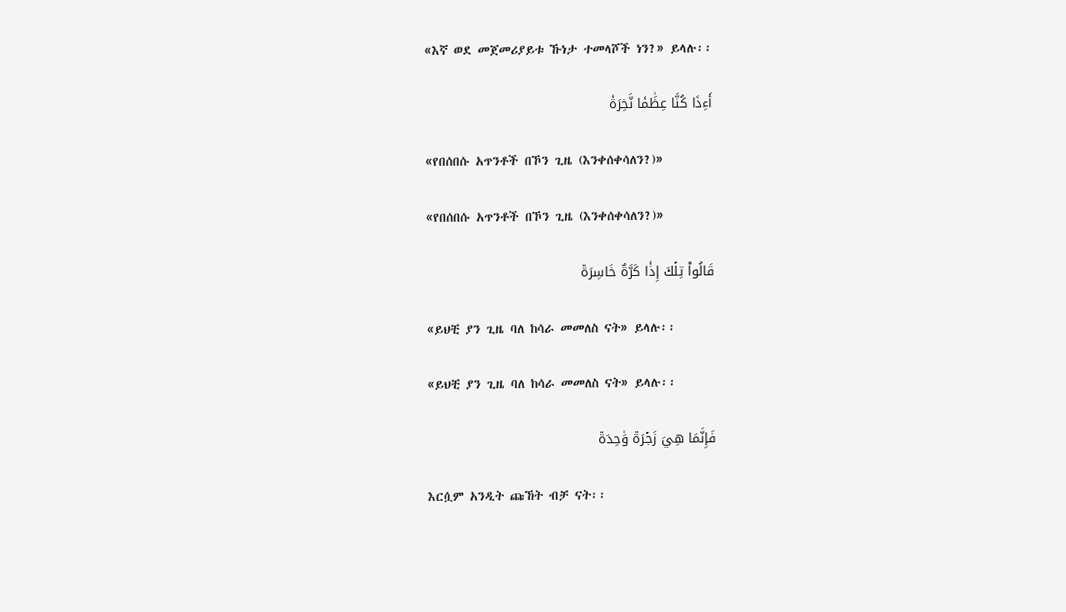«እኛ ወደ መጀመሪያይቱ ኹነታ ተመላሾች ነን?» ይላሉ፡፡

أَءِذَا كُنَّا عِظَٰمٗا نَّخِرَةٗ

«የበሰበሱ አጥንቶች በኾን ጊዜ (እንቀሰቀሳለን?)»

«የበሰበሱ አጥንቶች በኾን ጊዜ (እንቀሰቀሳለን?)»

قَالُواْ تِلۡكَ إِذٗا كَرَّةٌ خَاسِرَةٞ

«ይህቺ ያን ጊዜ ባለ ከሳራ መመለስ ናት» ይላሉ፡፡

«ይህቺ ያን ጊዜ ባለ ከሳራ መመለስ ናት» ይላሉ፡፡

فَإِنَّمَا هِيَ زَجۡرَةٞ وَٰحِدَةٞ

እርሷም አንዲት ጩኸት ብቻ ናት፡፡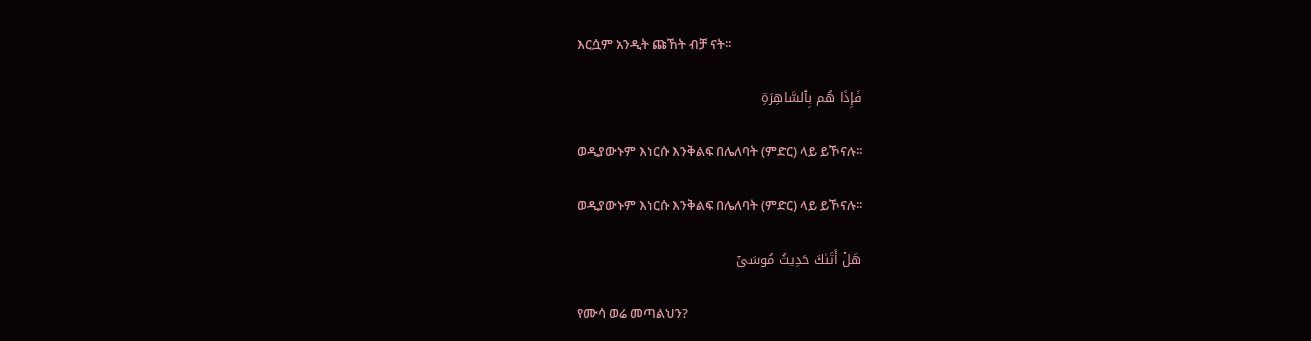እርሷም አንዲት ጩኸት ብቻ ናት፡፡

فَإِذَا هُم بِٱلسَّاهِرَةِ

ወዲያውኑም እነርሱ እንቅልፍ በሌለባት (ምድር) ላይ ይኾናሉ፡፡

ወዲያውኑም እነርሱ እንቅልፍ በሌለባት (ምድር) ላይ ይኾናሉ፡፡

هَلۡ أَتَىٰكَ حَدِيثُ مُوسَىٰٓ

የሙሳ ወሬ መጣልህን?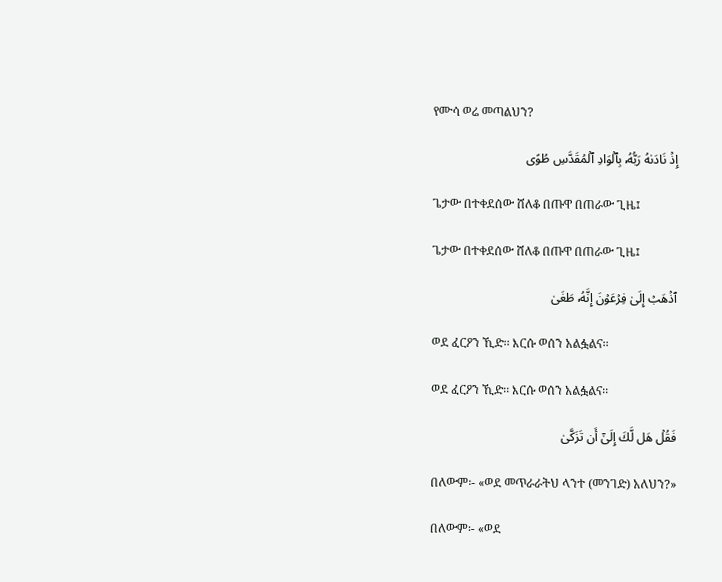የሙሳ ወሬ መጣልህን?

إِذۡ نَادَىٰهُ رَبُّهُۥ بِٱلۡوَادِ ٱلۡمُقَدَّسِ طُوًى

ጌታው በተቀደሰው ሸለቆ በጡዋ በጠራው ጊዜ፤

ጌታው በተቀደሰው ሸለቆ በጡዋ በጠራው ጊዜ፤

ٱذۡهَبۡ إِلَىٰ فِرۡعَوۡنَ إِنَّهُۥ طَغَىٰ

ወደ ፈርዖን ኺድ፡፡ እርሱ ወሰን አልፏልና፡፡

ወደ ፈርዖን ኺድ፡፡ እርሱ ወሰን አልፏልና፡፡

فَقُلۡ هَل لَّكَ إِلَىٰٓ أَن تَزَكَّىٰ

በለውም፡- «ወደ መጥራራትህ ላንተ (መንገድ) አለህን?»

በለውም፡- «ወደ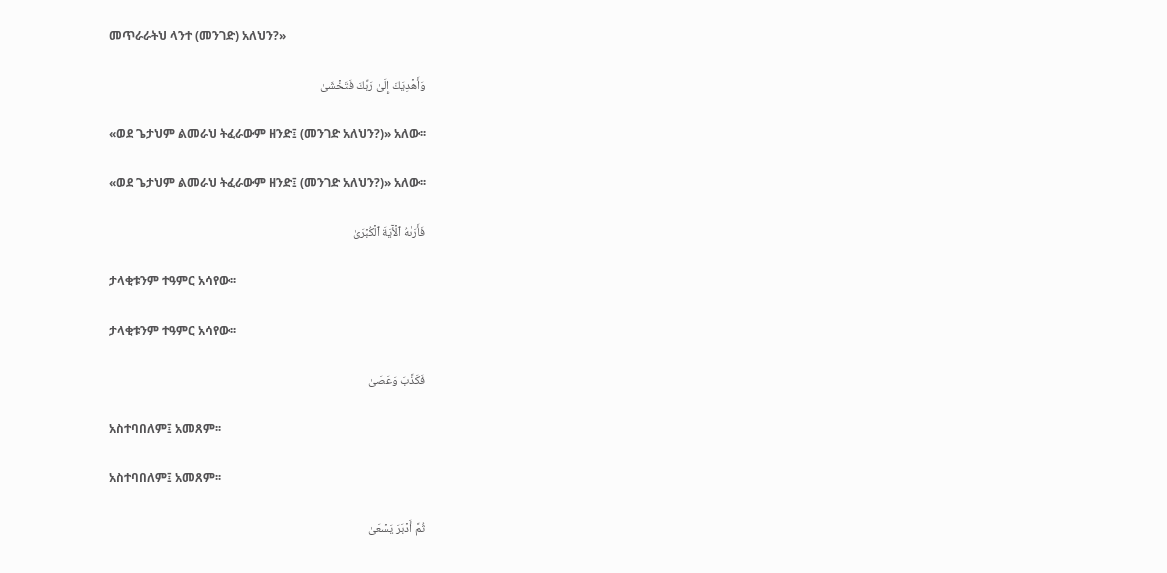መጥራራትህ ላንተ (መንገድ) አለህን?»

وَأَهۡدِيَكَ إِلَىٰ رَبِّكَ فَتَخۡشَىٰ

«ወደ ጌታህም ልመራህ ትፈራውም ዘንድ፤ (መንገድ አለህን?)» አለው፡፡

«ወደ ጌታህም ልመራህ ትፈራውም ዘንድ፤ (መንገድ አለህን?)» አለው፡፡

فَأَرَىٰهُ ٱلۡأٓيَةَ ٱلۡكُبۡرَىٰ

ታላቂቱንም ተዓምር አሳየው፡፡

ታላቂቱንም ተዓምር አሳየው፡፡

فَكَذَّبَ وَعَصَىٰ

አስተባበለም፤ አመጸም፡፡

አስተባበለም፤ አመጸም፡፡

ثُمَّ أَدۡبَرَ يَسۡعَىٰ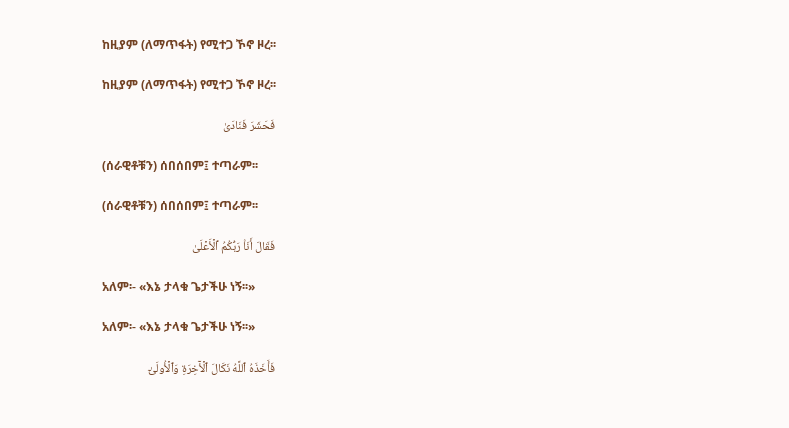ከዚያም (ለማጥፋት) የሚተጋ ኾኖ ዞረ፡፡

ከዚያም (ለማጥፋት) የሚተጋ ኾኖ ዞረ፡፡

فَحَشَرَ فَنَادَىٰ

(ሰራዊቶቹን) ሰበሰበም፤ ተጣራም፡፡

(ሰራዊቶቹን) ሰበሰበም፤ ተጣራም፡፡

فَقَالَ أَنَا۠ رَبُّكُمُ ٱلۡأَعۡلَىٰ

አለም፡- «እኔ ታላቁ ጌታችሁ ነኝ፡፡»

አለም፡- «እኔ ታላቁ ጌታችሁ ነኝ፡፡»

فَأَخَذَهُ ٱللَّهُ نَكَالَ ٱلۡأٓخِرَةِ وَٱلۡأُولَىٰٓ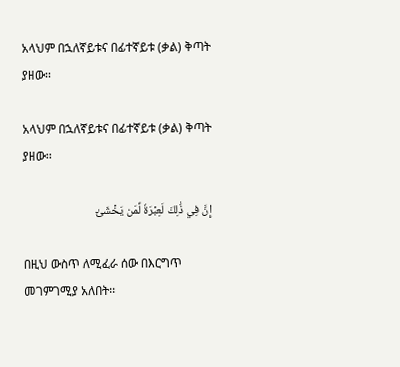አላህም በኋለኛይቱና በፊተኛይቱ (ቃል) ቅጣት ያዘው፡፡

አላህም በኋለኛይቱና በፊተኛይቱ (ቃል) ቅጣት ያዘው፡፡

إِنَّ فِي ذَٰلِكَ لَعِبۡرَةٗ لِّمَن يَخۡشَىٰٓ

በዚህ ውስጥ ለሚፈራ ሰው በእርግጥ መገምገሚያ አለበት፡፡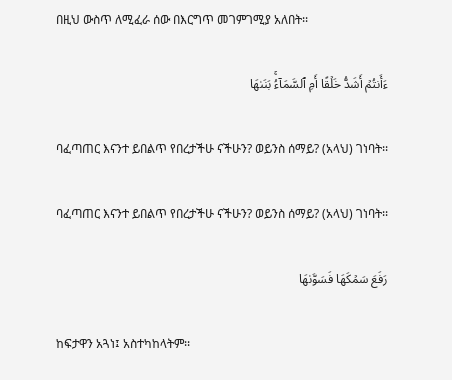በዚህ ውስጥ ለሚፈራ ሰው በእርግጥ መገምገሚያ አለበት፡፡

ءَأَنتُمۡ أَشَدُّ خَلۡقًا أَمِ ٱلسَّمَآءُۚ بَنَىٰهَا

ባፈጣጠር እናንተ ይበልጥ የበረታችሁ ናችሁን? ወይንስ ሰማይ? (አላህ) ገነባት፡፡

ባፈጣጠር እናንተ ይበልጥ የበረታችሁ ናችሁን? ወይንስ ሰማይ? (አላህ) ገነባት፡፡

رَفَعَ سَمۡكَهَا فَسَوَّىٰهَا

ከፍታዋን አጓነ፤ አስተካከላትም፡፡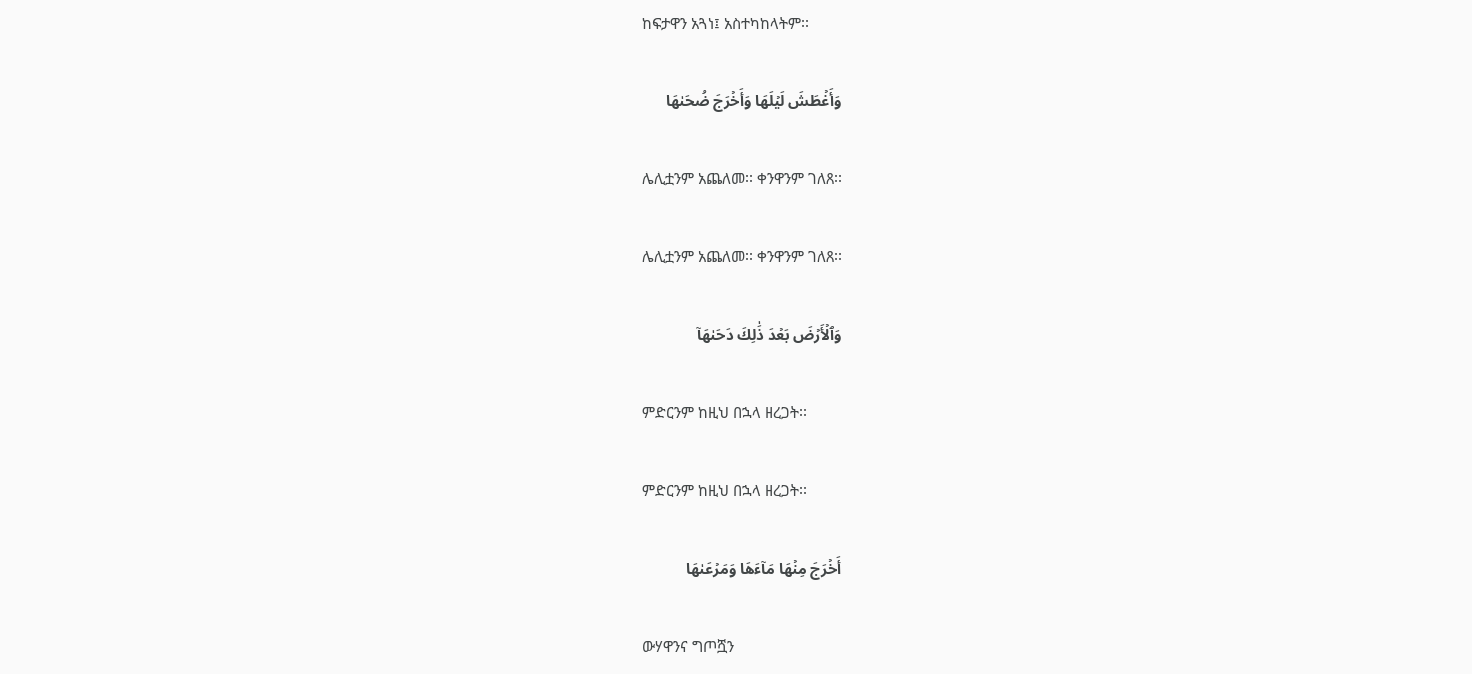ከፍታዋን አጓነ፤ አስተካከላትም፡፡

وَأَغۡطَشَ لَيۡلَهَا وَأَخۡرَجَ ضُحَىٰهَا

ሌሊቷንም አጨለመ፡፡ ቀንዋንም ገለጸ፡፡

ሌሊቷንም አጨለመ፡፡ ቀንዋንም ገለጸ፡፡

وَٱلۡأَرۡضَ بَعۡدَ ذَٰلِكَ دَحَىٰهَآ

ምድርንም ከዚህ በኋላ ዘረጋት፡፡

ምድርንም ከዚህ በኋላ ዘረጋት፡፡

أَخۡرَجَ مِنۡهَا مَآءَهَا وَمَرۡعَىٰهَا

ውሃዋንና ግጦሿን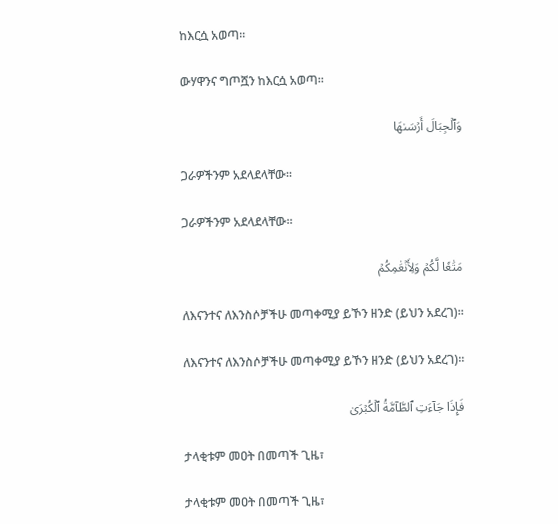ከእርሷ አወጣ፡፡

ውሃዋንና ግጦሿን ከእርሷ አወጣ፡፡

وَٱلۡجِبَالَ أَرۡسَىٰهَا

ጋራዎችንም አደላደላቸው፡፡

ጋራዎችንም አደላደላቸው፡፡

مَتَٰعٗا لَّكُمۡ وَلِأَنۡعَٰمِكُمۡ

ለእናንተና ለእንስሶቻችሁ መጣቀሚያ ይኾን ዘንድ (ይህን አደረገ)፡፡

ለእናንተና ለእንስሶቻችሁ መጣቀሚያ ይኾን ዘንድ (ይህን አደረገ)፡፡

فَإِذَا جَآءَتِ ٱلطَّآمَّةُ ٱلۡكُبۡرَىٰ

ታላቂቱም መዐት በመጣች ጊዜ፣

ታላቂቱም መዐት በመጣች ጊዜ፣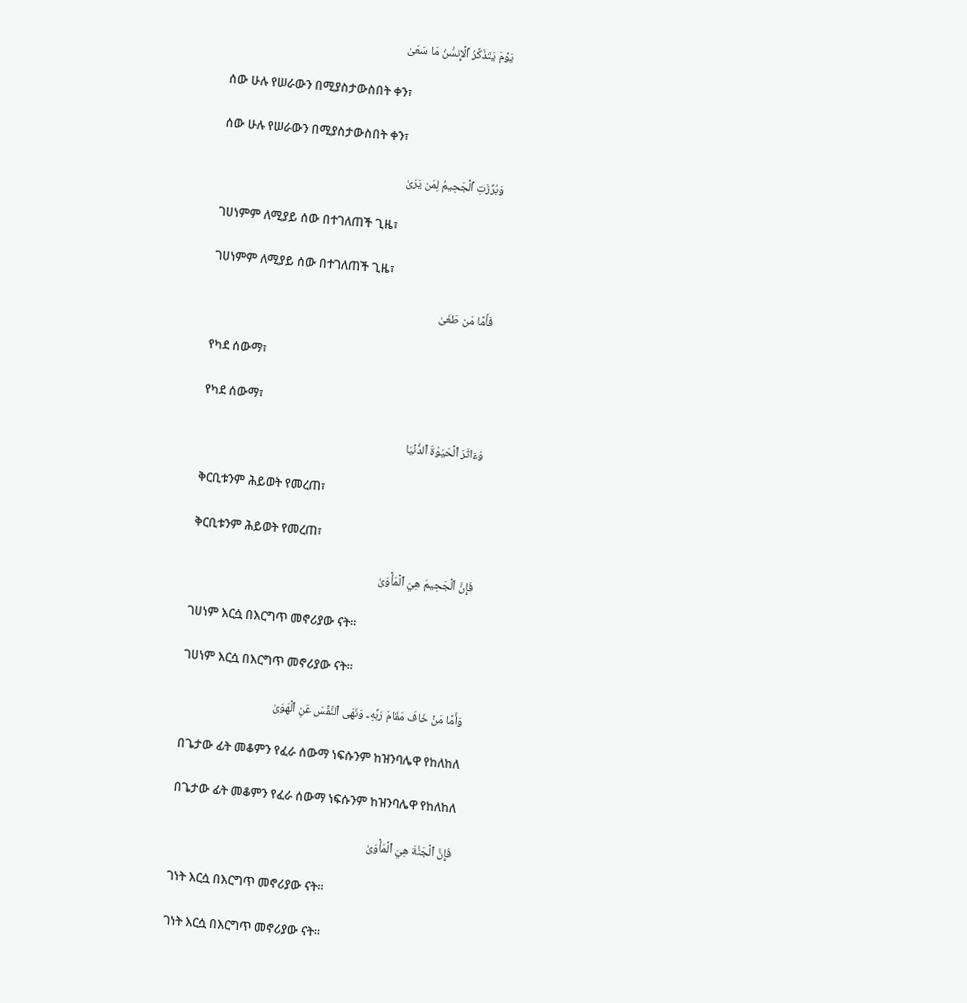يَوۡمَ يَتَذَكَّرُ ٱلۡإِنسَٰنُ مَا سَعَىٰ

ሰው ሁሉ የሠራውን በሚያስታውስበት ቀን፣

ሰው ሁሉ የሠራውን በሚያስታውስበት ቀን፣

وَبُرِّزَتِ ٱلۡجَحِيمُ لِمَن يَرَىٰ

ገሀነምም ለሚያይ ሰው በተገለጠች ጊዜ፣

ገሀነምም ለሚያይ ሰው በተገለጠች ጊዜ፣

فَأَمَّا مَن طَغَىٰ

የካደ ሰውማ፣

የካደ ሰውማ፣

وَءَاثَرَ ٱلۡحَيَوٰةَ ٱلدُّنۡيَا

ቅርቢቱንም ሕይወት የመረጠ፣

ቅርቢቱንም ሕይወት የመረጠ፣

فَإِنَّ ٱلۡجَحِيمَ هِيَ ٱلۡمَأۡوَىٰ

ገሀነም እርሷ በእርግጥ መኖሪያው ናት፡፡

ገሀነም እርሷ በእርግጥ መኖሪያው ናት፡፡

وَأَمَّا مَنۡ خَافَ مَقَامَ رَبِّهِۦ وَنَهَى ٱلنَّفۡسَ عَنِ ٱلۡهَوَىٰ

በጌታው ፊት መቆምን የፈራ ሰውማ ነፍሱንም ከዝንባሌዋ የከለከለ

በጌታው ፊት መቆምን የፈራ ሰውማ ነፍሱንም ከዝንባሌዋ የከለከለ

فَإِنَّ ٱلۡجَنَّةَ هِيَ ٱلۡمَأۡوَىٰ

ገነት እርሷ በእርግጥ መኖሪያው ናት፡፡

ገነት እርሷ በእርግጥ መኖሪያው ናት፡፡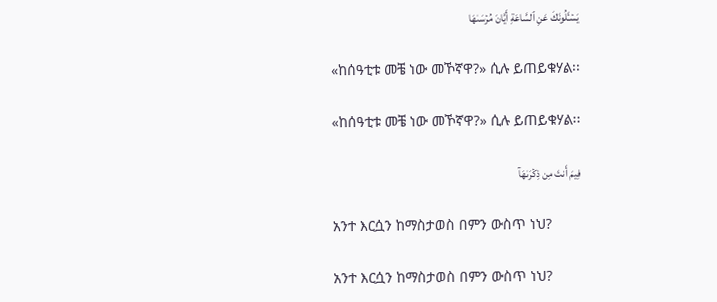يَسۡـَٔلُونَكَ عَنِ ٱلسَّاعَةِ أَيَّانَ مُرۡسَىٰهَا

«ከሰዓቲቱ መቼ ነው መኾኛዋ?» ሲሉ ይጠይቁሃል፡፡

«ከሰዓቲቱ መቼ ነው መኾኛዋ?» ሲሉ ይጠይቁሃል፡፡

فِيمَ أَنتَ مِن ذِكۡرَىٰهَآ

አንተ እርሷን ከማስታወስ በምን ውስጥ ነህ?

አንተ እርሷን ከማስታወስ በምን ውስጥ ነህ?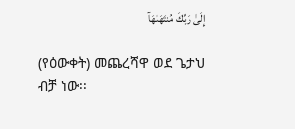إِلَىٰ رَبِّكَ مُنتَهَىٰهَآ

(የዕውቀት) መጨረሻዋ ወደ ጌታህ ብቻ ነው፡፡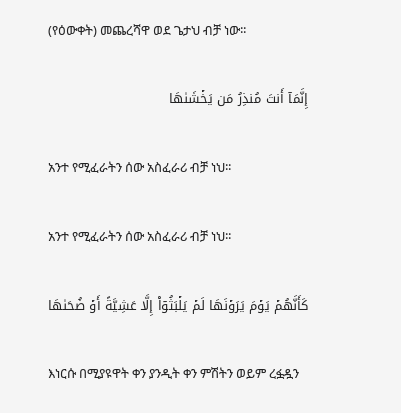(የዕውቀት) መጨረሻዋ ወደ ጌታህ ብቻ ነው፡፡

إِنَّمَآ أَنتَ مُنذِرُ مَن يَخۡشَىٰهَا

አንተ የሚፈራትን ሰው አስፈራሪ ብቻ ነህ፡፡

አንተ የሚፈራትን ሰው አስፈራሪ ብቻ ነህ፡፡

كَأَنَّهُمۡ يَوۡمَ يَرَوۡنَهَا لَمۡ يَلۡبَثُوٓاْ إِلَّا عَشِيَّةً أَوۡ ضُحَىٰهَا

እነርሱ በሚያዩዋት ቀን ያንዲት ቀን ምሽትን ወይም ረፏዷን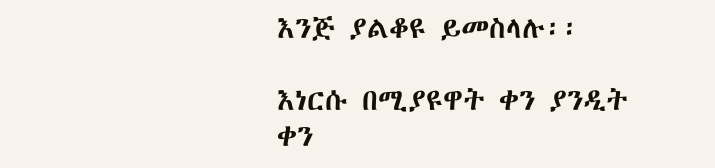እንጅ ያልቆዩ ይመስላሉ፡፡

እነርሱ በሚያዩዋት ቀን ያንዲት ቀን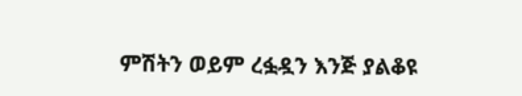ምሽትን ወይም ረፏዷን እንጅ ያልቆዩ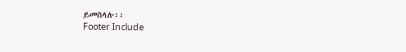ይመስላሉ፡፡
Footer Include